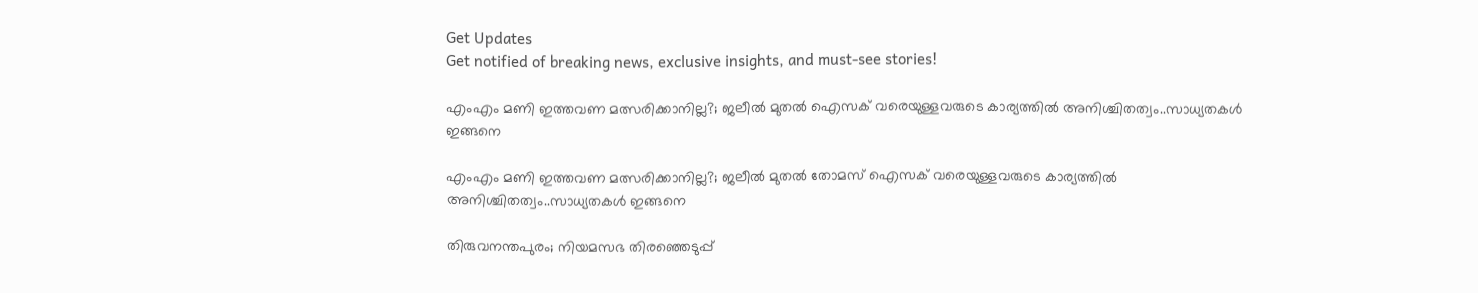Get Updates
Get notified of breaking news, exclusive insights, and must-see stories!

എംഎം മണി ഇത്തവണ മത്സരിക്കാനില്ല?; ജലീല്‍ മുതല്‍ ഐസക് വരെയുള്ളവരുടെ കാര്യത്തില്‍ അനിശ്ചിതത്വം..സാധ്യതകൾ ഇങ്ങനെ

എംഎം മണി ഇത്തവണ മത്സരിക്കാനില്ല?; ജലീല്‍ മുതല്‍ തോമസ് ഐസക് വരെയുള്ളവരുടെ കാര്യത്തില്‍ അനിശ്ചിതത്വം..സാധ്യതകൾ ഇങ്ങനെ

തിരുവനന്തപുരം; നിയമസഭ തിരഞ്ഞെടുപ്പ്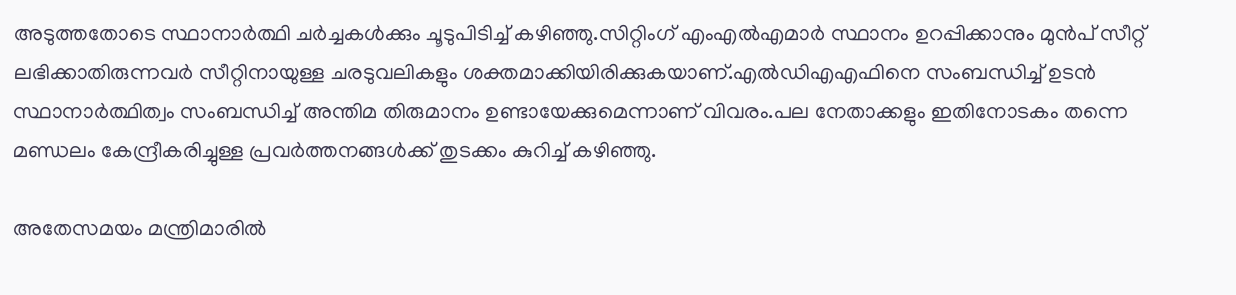അടുത്തതോടെ സ്ഥാനാർത്ഥി ചർച്ചകൾക്കും ചൂടുപിടിച്ച് കഴിഞ്ഞു.സിറ്റിംഗ് എംഎൽഎമാർ സ്ഥാനം ഉറപ്പിക്കാനും മുൻപ് സീറ്റ് ലഭിക്കാതിരുന്നവർ സീറ്റിനായുള്ള ചരടുവലികളും ശക്തമാക്കിയിരിക്കുകയാണ്.എൽഡിഎഎഫിനെ സംബന്ധിച്ച് ഉടൻ സ്ഥാനാർത്ഥിത്വം സംബന്ധിച്ച് അന്തിമ തിരുമാനം ഉണ്ടായേക്കുമെന്നാണ് വിവരം.പല നേതാക്കളും ഇതിനോടകം തന്നെ മണ്ഡലം കേന്ദ്രീകരിച്ചുള്ള പ്രവർത്തനങ്ങൾക്ക് തുടക്കം കുറിച്ച് കഴിഞ്ഞു.

അതേസമയം മന്ത്രിമാരിൽ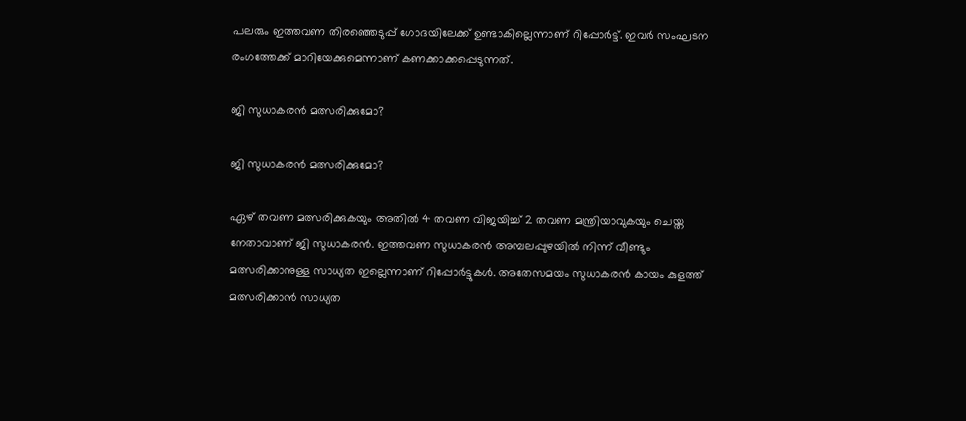പലരും ഇത്തവണ തിരഞ്ഞെടുപ്പ് ഗോദയിലേക്ക് ഉണ്ടാകില്ലെന്നാണ് റിപ്പോർട്ട്. ഇവർ സംഘടന രംഗത്തേക്ക് മാറിയേക്കുമെന്നാണ് കണക്കാക്കപ്പെടുന്നത്.

ജി സുധാകരൻ മത്സരിക്കുമോ?

ജി സുധാകരൻ മത്സരിക്കുമോ?

ഏഴ് തവണ മത്സരിക്കുകയും അതില്‍ 4 തവണ വിജയിച്ച് 2 തവണ മന്ത്രിയാവുകയും ചെയ്ത നേതാവാണ് ജി സുധാകരന്‍. ഇത്തവണ സുധാകരൻ അമ്പലപ്പുഴയിൽ നിന്ന് വീണ്ടും മത്സരിക്കാനുള്ള സാധ്യത ഇല്ലെന്നാണ് റിപ്പോർട്ടുകൾ. അതേസമയം സുധാകരൻ കായം കുളത്ത് മത്സരിക്കാൻ സാധ്യത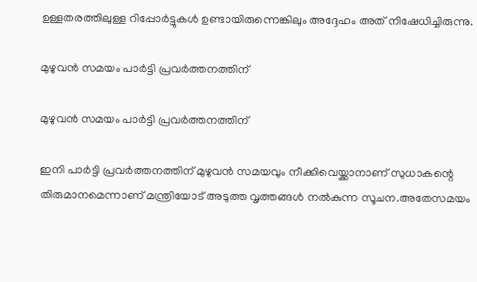ഉള്ളതരത്തിലുള്ള റിപ്പോർട്ടുകൾ ഉണ്ടായിരുന്നെങ്കിലും അദ്ദേഹം അത് നിഷേധിച്ചിരുന്നു.

മുഴുവൻ സമയം പാർട്ടി പ്രവർത്തനത്തിന്

മുഴുവൻ സമയം പാർട്ടി പ്രവർത്തനത്തിന്

ഇനി പാർട്ടി പ്രവർത്തനത്തിന് മുഴുവൻ സമയവും നീക്കിവെയ്ക്കാനാണ് സുധാകന്റെ തിരുമാനമെന്നാണ് മന്ത്രിയോട് അടുത്ത വൃത്തങ്ങൾ നൽകുന്ന സൂചന.അതേസമയം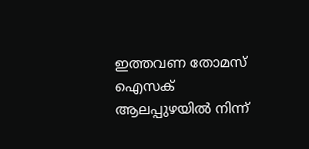ഇത്തവണ തോമസ് ഐസക് ആലപ്പുഴയിൽ നിന്ന്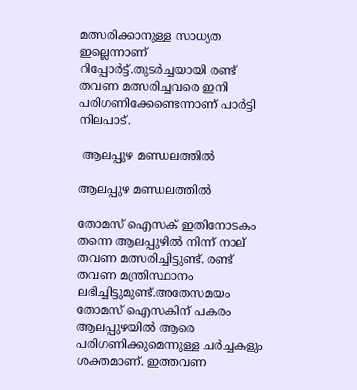മത്സരിക്കാനുള്ള സാധ്യത ഇല്ലെന്നാണ് റിപ്പോർട്ട്.തുടർച്ചയായി രണ്ട് തവണ മത്സരിച്ചവരെ ഇനി പരിഗണിക്കേണ്ടെന്നാണ് പാർട്ടി നിലപാട്.

 ആലപ്പുഴ മണ്ഡലത്തിൽ

ആലപ്പുഴ മണ്ഡലത്തിൽ

തോമസ് ഐസക് ഇതിനോടകം തന്നെ ആലപ്പുഴിൽ നിന്ന് നാല് തവണ മത്സരിച്ചിട്ടുണ്ട്. രണ്ട് തവണ മന്ത്രിസ്ഥാനം ലഭിച്ചിട്ടുമുണ്ട്.അതേസമയം തോമസ് ഐസകിന് പകരം ആലപ്പുഴയിൽ ആരെ പരിഗണിക്കുമെന്നുള്ള ചർച്ചകളും ശക്തമാണ്. ഇത്തവണ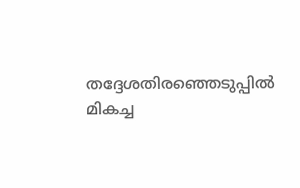തദ്ദേശതിരഞ്ഞെടുപ്പിൽ മികച്ച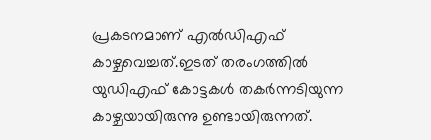പ്രകടനമാണ് എൽഡിഎഫ് കാഴ്ചവെച്ചത്.ഇടത് തരംഗത്തിൽ യുഡിഎഫ് കോട്ടകൾ തകർന്നടിയുന്ന കാഴ്ചയായിരുന്നു ഉണ്ടായിരുന്നത്.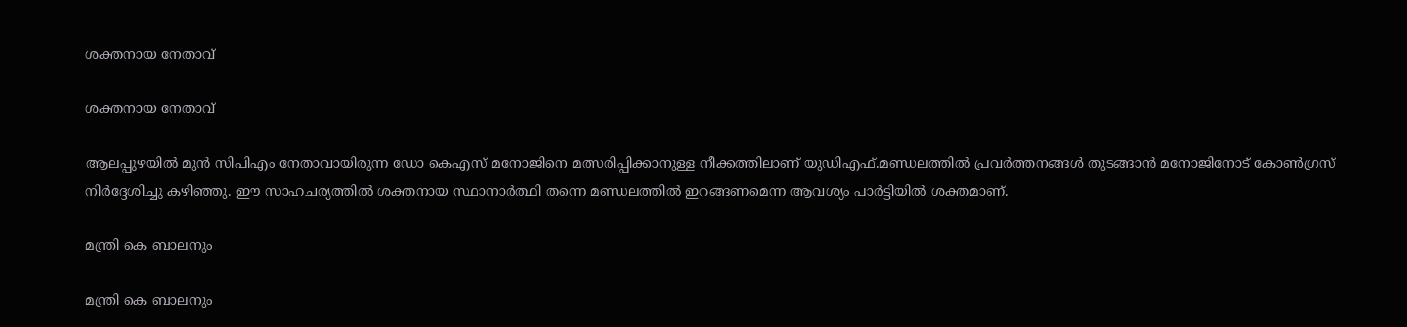ശക്തനായ നേതാവ്

ശക്തനായ നേതാവ്

ആലപ്പുഴയിൽ മുൻ സിപിഎം നേതാവായിരുന്ന ഡോ കെഎസ് മനോജിനെ മത്സരിപ്പിക്കാനുള്ള നീക്കത്തിലാണ് യുഡിഎഫ്.മണ്ഡലത്തിൽ പ്രവർത്തനങ്ങൾ തുടങ്ങാൻ മനോജിനോട് കോൺഗ്രസ് നിർദ്ദേശിച്ചു കഴിഞ്ഞു. ഈ സാഹചര്യത്തിൽ ശക്തനായ സ്ഥാനാർത്ഥി തന്നെ മണ്ഡലത്തിൽ ഇറങ്ങണമെന്ന ആവശ്യം പാർട്ടിയിൽ ശക്തമാണ്.

മന്ത്രി കെ ബാലനും

മന്ത്രി കെ ബാലനും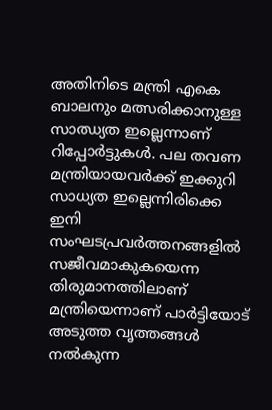അതിനിടെ മന്ത്രി എകെ ബാലനും മത്സരിക്കാനുള്ള സാഝ്യത ഇല്ലെന്നാണ് റിപ്പോർട്ടുകൾ. പല തവണ മന്ത്രിയായവർക്ക് ഇക്കുറി സാധ്യത ഇല്ലെന്നിരിക്കെ ഇനി സംഘടപ്രവർത്തനങ്ങളിൽ സജീവമാകുകയെന്ന തിരുമാനത്തിലാണ് മന്ത്രിയെന്നാണ് പാർട്ടിയോട് അടുത്ത വൃത്തങ്ങൾ നൽകുന്ന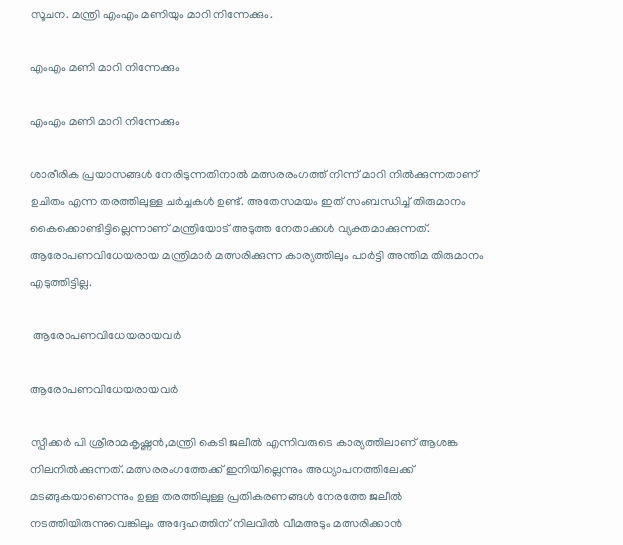സൂചന. മന്ത്രി എംഎം മണിയും മാറി നിന്നേക്കും.

എംഎം മണി മാറി നിന്നേക്കും

എംഎം മണി മാറി നിന്നേക്കും

ശാരീരിക പ്രയാസങ്ങൾ നേരിടുന്നതിനാൽ മത്സരരംഗത്ത് നിന്ന് മാറി നിൽക്കുന്നതാണ് ഉചിതം എന്ന തരത്തിലുള്ള ചർച്ചകൾ ഉണ്ട്. അതേസമയം ഇത് സംബന്ധിച്ച് തിരുമാനം കൈക്കൊണ്ടിട്ടില്ലെന്നാണ് മന്ത്രിയോട് അടുത്ത നേതാക്കൾ വ്യക്തമാക്കുന്നത്. ആരോപണവിധേയരായ മന്ത്രിമാർ മത്സരിക്കുന്ന കാര്യത്തിലും പാർട്ടി അന്തിമ തിരുമാനം എടുത്തിട്ടില്ല.

 ആരോപണവിധേയരായവർ

ആരോപണവിധേയരായവർ

സ്പീക്കർ പി ശ്രീരാമകൃഷ്ണൻ,മന്ത്രി കെടി ജലീൽ എന്നിവരുടെ കാര്യത്തിലാണ് ആശങ്ക നിലനിൽക്കുന്നത്. മത്സരരംഗത്തേക്ക് ഇനിയില്ലെന്നും അധ്യാപനത്തിലേക്ക് മടങ്ങുകയാണെന്നും ഉള്ള തരത്തിലുള്ള പ്രതികരണങ്ങൾ നേരത്തേ ജലീൽ നടത്തിയിരുന്നുവെങ്കിലും അദ്ദേഹത്തിന് നിലവിൽ വീമഅടും മത്സരിക്കാൻ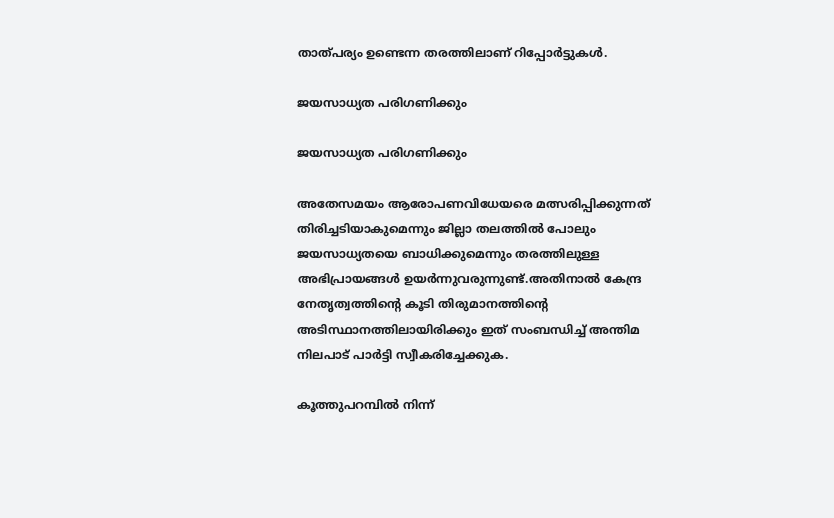താത്പര്യം ഉണ്ടെന്ന തരത്തിലാണ് റിപ്പോർട്ടുകൾ.

ജയസാധ്യത പരിഗണിക്കും

ജയസാധ്യത പരിഗണിക്കും

അതേസമയം ആരോപണവിധേയരെ മത്സരിപ്പിക്കുന്നത് തിരിച്ചടിയാകുമെന്നും ജില്ലാ തലത്തിൽ പോലും ജയസാധ്യതയെ ബാധിക്കുമെന്നും തരത്തിലുള്ള അഭിപ്രായങ്ങൾ ഉയർന്നുവരുന്നുണ്ട്.അതിനാൽ കേന്ദ്ര നേതൃത്വത്തിന്റെ കൂടി തിരുമാനത്തിന്റെ അടിസ്ഥാനത്തിലായിരിക്കും ഇത് സംബന്ധിച്ച് അന്തിമ നിലപാട് പാർട്ടി സ്വീകരിച്ചേക്കുക.

കൂത്തുപറമ്പിൽ നിന്ന്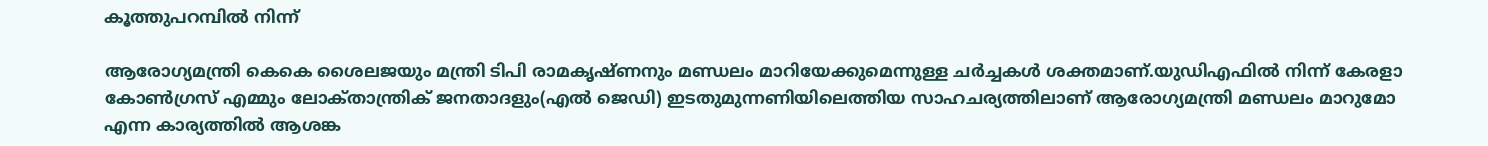കൂത്തുപറമ്പിൽ നിന്ന്

ആരോഗ്യമന്ത്രി കെകെ ശൈലജയും മന്ത്രി ടിപി രാമകൃഷ്ണനും മണ്ഡലം മാറിയേക്കുമെന്നുള്ള ചർച്ചകൾ ശക്തമാണ്.യുഡിഎഫിൽ നിന്ന് കേരളാ കോൺഗ്രസ് എമ്മും ലോക്‌താന്ത്രിക് ജനതാദളും(എൽ ജെഡി) ഇടതുമുന്നണിയിലെത്തിയ സാഹചര്യത്തിലാണ് ആരോഗ്യമന്ത്രി മണ്ഡലം മാറുമോ എന്ന കാര്യത്തിൽ ആശങ്ക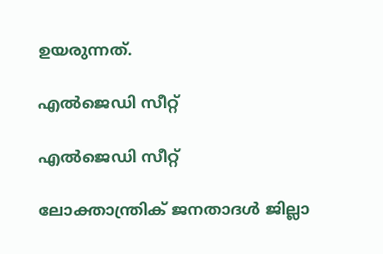ഉയരുന്നത്.

എൽജെഡി സീറ്റ്

എൽജെഡി സീറ്റ്

ലോക്താന്ത്രിക് ജനതാദൾ ജില്ലാ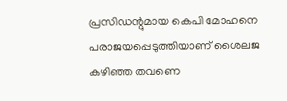പ്രസിഡന്റുമായ കെപി മോഹനെ പരാജയപ്പെടുത്തിയാണ് ശൈലജ കഴിഞ്ഞ തവണെ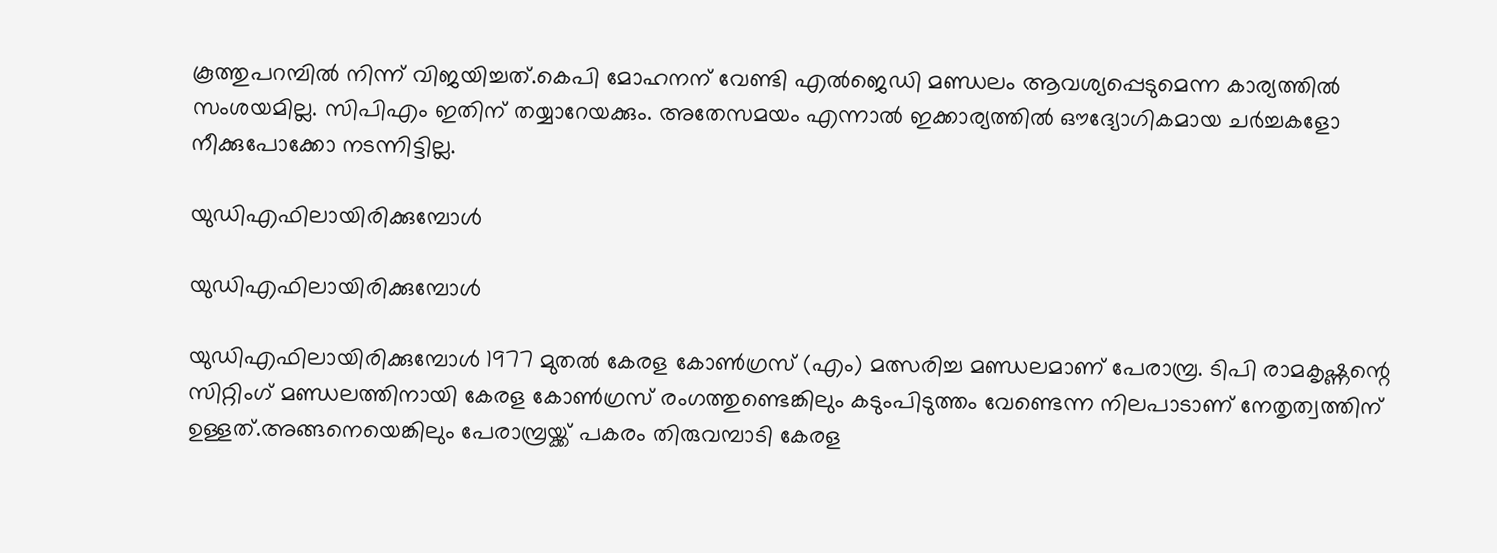കൂത്തുപറമ്പിൽ നിന്ന് വിജയിച്ചത്.കെപി മോഹനന് വേണ്ടി എൽജെഡി മണ്ഡലം ആവശ്യപ്പെടുമെന്ന കാര്യത്തിൽ സംശയമില്ല. സിപിഎം ഇതിന് തയ്യാറേയക്കും. അതേസമയം എന്നാൽ ഇക്കാര്യത്തിൽ ഔദ്യോഗികമായ ചർച്ചകളോ നീക്കുപോക്കോ നടന്നിട്ടില്ല.

യുഡിഎഫിലായിരിക്കുമ്പോൾ

യുഡിഎഫിലായിരിക്കുമ്പോൾ

യുഡിഎഫിലായിരിക്കുമ്പോള്‍ 1977 മുതല്‍ കേരള കോണ്‍ഗ്രസ് (എം) മത്സരിച്ച മണ്ഡലമാണ് പേരാമ്പ്ര. ടിപി രാമകൃഷ്ണന്റെ സിറ്റിംഗ് മണ്ഡലത്തിനായി കേരള കോൺഗ്രസ് രംഗത്തുണ്ടെങ്കിലും കടുംപിടുത്തം വേണ്ടെന്ന നിലപാടാണ് നേതൃത്വത്തിന് ഉള്ളത്.അങ്ങനെയെങ്കിലും പേരാമ്പ്രയ്ക്ക് പകരം തിരുവമ്പാടി കേരള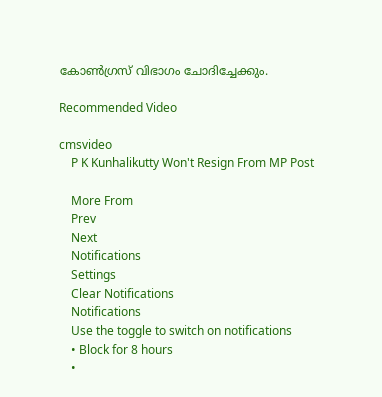കോൺഗ്രസ് വിഭാഗം ചോദിച്ചേക്കും.

Recommended Video

cmsvideo
    P K Kunhalikutty Won't Resign From MP Post

    More From
    Prev
    Next
    Notifications
    Settings
    Clear Notifications
    Notifications
    Use the toggle to switch on notifications
    • Block for 8 hours
    •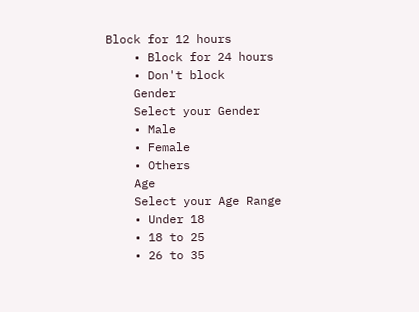Block for 12 hours
    • Block for 24 hours
    • Don't block
    Gender
    Select your Gender
    • Male
    • Female
    • Others
    Age
    Select your Age Range
    • Under 18
    • 18 to 25
    • 26 to 35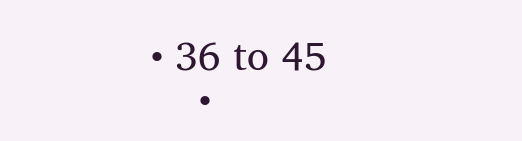• 36 to 45
    •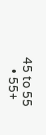45 to 55
    • 55+